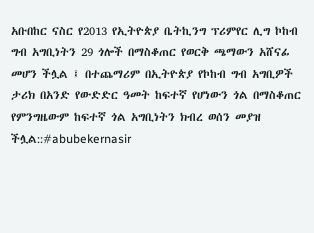አቡበከር ናስር የ2013 የኢትዮጵያ ቤትኪንግ ፕሪምየር ሊግ ኮከብ ግብ አግቢነትን 29 ጎሎች በማስቆጠር የወርቅ ጫማውን አሸናፊ መሆን ችሏል ፤ በተጨማሪም በኢትዮጵያ የኮከብ ግብ አግቢዎች ታሪክ በአንድ የውድድር ዓመት ከፍተኛ የሆነውን ጎል በማስቆጠር የምንግዜውም ከፍተኛ ጎል አግቢነትን ክብረ ወሰን መያዝ ችሏል::#abubekernasir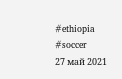#ethiopia #soccer
27 май 2021